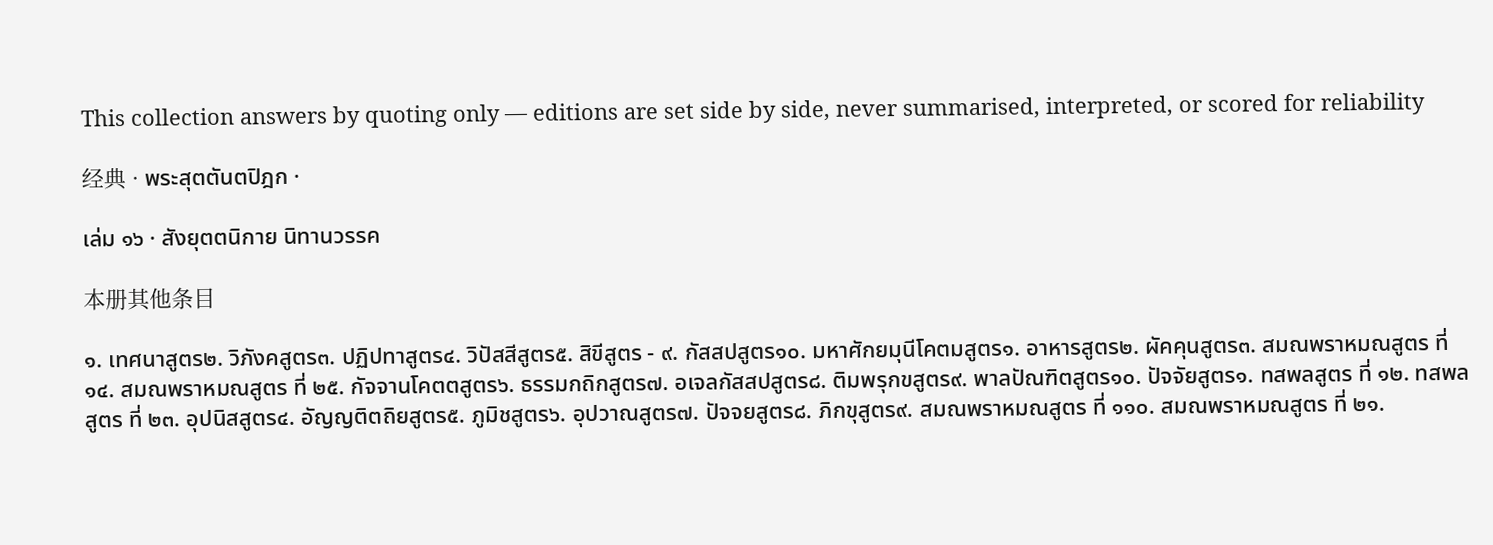This collection answers by quoting only — editions are set side by side, never summarised, interpreted, or scored for reliability

经典 · พระสุตตันตปิฎก ·

เล่ม ๑๖ · สังยุตตนิกาย นิทานวรรค

本册其他条目

๑. เทศนาสูตร๒. วิภังคสูตร๓. ปฏิปทาสูตร๔. วิปัสสีสูตร๕. สิขีสูตร - ๙. กัสสปสูตร๑๐. มหาศักยมุนีโคตมสูตร๑. อาหารสูตร๒. ผัคคุนสูตร๓. สมณพราหมณสูตร ที่ ๑๔. สมณพราหมณสูตร ที่ ๒๕. กัจจานโคตตสูตร๖. ธรรมกถิกสูตร๗. อเจลกัสสปสูตร๘. ติมพรุกขสูตร๙. พาลปัณฑิตสูตร๑๐. ปัจจัยสูตร๑. ทสพลสูตร ที่ ๑๒. ทสพลสูตร ที่ ๒๓. อุปนิสสูตร๔. อัญญติตถิยสูตร๕. ภูมิชสูตร๖. อุปวาณสูตร๗. ปัจจยสูตร๘. ภิกขุสูตร๙. สมณพราหมณสูตร ที่ ๑๑๐. สมณพราหมณสูตร ที่ ๒๑.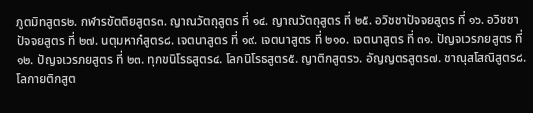ภูตมิทสูตร๒. กฬารขัตติยสูตร๓. ญาณวัตถุสูตร ที่ ๑๔. ญาณวัตถุสูตร ที่ ๒๕. อวิชชาปัจจยสูตร ที่ ๑๖. อวิชชาปัจจยสูตร ที่ ๒๗. นตุมหากํสูตร๘. เจตนาสูตร ที่ ๑๙. เจตนาสูตร ที่ ๒๑๐. เจตนาสูตร ที่ ๓๑. ปัญจเวรภยสูตร ที่ ๑๒. ปัญจเวรภยสูตร ที่ ๒๓. ทุกขนิโรธสูตร๔. โลกนิโรธสูตร๕. ญาติกสูตร๖. อัญญตรสูตร๗. ชาณุสโสณิสูตร๘. โลกายติกสูต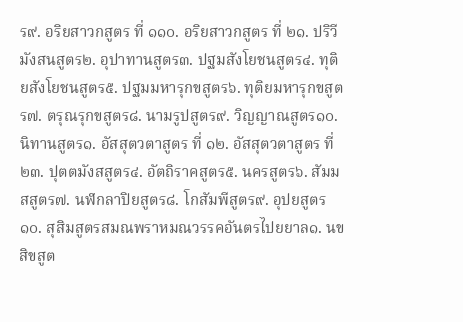ร๙. อริยสาวกสูตร ที่ ๑๑๐. อริยสาวกสูตร ที่ ๒๑. ปริวีมังสนสูตร๒. อุปาทานสูตร๓. ปฐมสังโยชนสูตร๔. ทุติยสังโยชนสูตร๕. ปฐมมหารุกขสูตร๖. ทุติยมหารุกขสูตร๗. ตรุณรุกขสูตร๘. นามรูปสูตร๙. วิญญาณสูตร๑๐. นิทานสูตร๑. อัสสุตวตาสูตร ที่ ๑๒. อัสสุตวตาสูตร ที่ ๒๓. ปุตตมังสสูตร๔. อัตถิราคสูตร๕. นครสูตร๖. สัมมสสูตร๗. นฬกลาปิยสูตร๘. โกสัมพีสูตร๙. อุปยสูตร๑๐. สุสิมสูตรสมณพราหมณวรรคอันตรไปยยาล๑. นขสิขสูต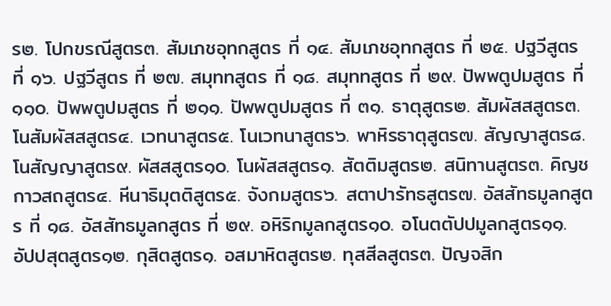ร๒. โปกขรณีสูตร๓. สัมเภชอุทกสูตร ที่ ๑๔. สัมเภชอุทกสูตร ที่ ๒๕. ปฐวีสูตร ที่ ๑๖. ปฐวีสูตร ที่ ๒๗. สมุททสูตร ที่ ๑๘. สมุททสูตร ที่ ๒๙. ปัพพตูปมสูตร ที่ ๑๑๐. ปัพพตูปมสูตร ที่ ๒๑๑. ปัพพตูปมสูตร ที่ ๓๑. ธาตุสูตร๒. สัมผัสสสูตร๓. โนสัมผัสสสูตร๔. เวทนาสูตร๕. โนเวทนาสูตร๖. พาหิรธาตุสูตร๗. สัญญาสูตร๘. โนสัญญาสูตร๙. ผัสสสูตร๑๐. โนผัสสสูตร๑. สัตติมสูตร๒. สนิทานสูตร๓. คิญชกาวสถสูตร๔. หีนาธิมุตติสูตร๕. จังกมสูตร๖. สตาปารัทธสูตร๗. อัสสัทธมูลกสูตร ที่ ๑๘. อัสสัทธมูลกสูตร ที่ ๒๙. อหิริกมูลกสูตร๑๐. อโนตตัปปมูลกสูตร๑๑. อัปปสุตสูตร๑๒. กุสิตสูตร๑. อสมาหิตสูตร๒. ทุสสีลสูตร๓. ปัญจสิก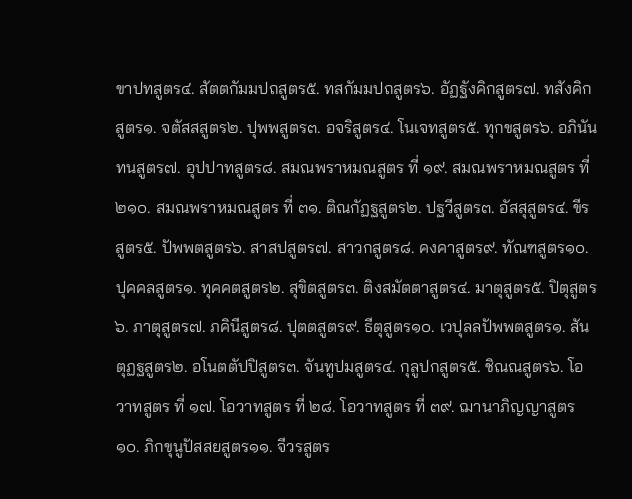ขาปทสูตร๔. สัตตกัมมปถสูตร๕. ทสกัมมปถสูตร๖. อัฏฐังคิกสูตร๗. ทสังคิกสูตร๑. จตัสสสูตร๒. ปุพพสูตร๓. อจริสูตร๔. โนเจทสูตร๕. ทุกขสูตร๖. อภินันทนสูตร๗. อุปปาทสูตร๘. สมณพราหมณสูตร ที่ ๑๙. สมณพราหมณสูตร ที่ ๒๑๐. สมณพราหมณสูตร ที่ ๓๑. ติณกัฏฐสูตร๒. ปฐวีสูตร๓. อัสสุสูตร๔. ขีรสูตร๕. ปัพพตสูตร๖. สาสปสูตร๗. สาวกสูตร๘. คงคาสูตร๙. ทัณฑสูตร๑๐. ปุคคลสูตร๑. ทุคคตสูตร๒. สุขิตสูตร๓. ติงสมัตตาสูตร๔. มาตุสูตร๕. ปิตุสูตร๖. ภาตุสูตร๗. ภคินีสูตร๘. ปุตตสูตร๙. ธีตุสูตร๑๐. เวปุลลปัพพตสูตร๑. สันตุฏฐสูตร๒. อโนตตัปปิสูตร๓. จันทูปมสูตร๔. กุลูปกสูตร๕. ชิณณสูตร๖. โอวาทสูตร ที่ ๑๗. โอวาทสูตร ที่ ๒๘. โอวาทสูตร ที่ ๓๙. ฌานาภิญญาสูตร๑๐. ภิกขุนูปัสสยสูตร๑๑. จีวรสูตร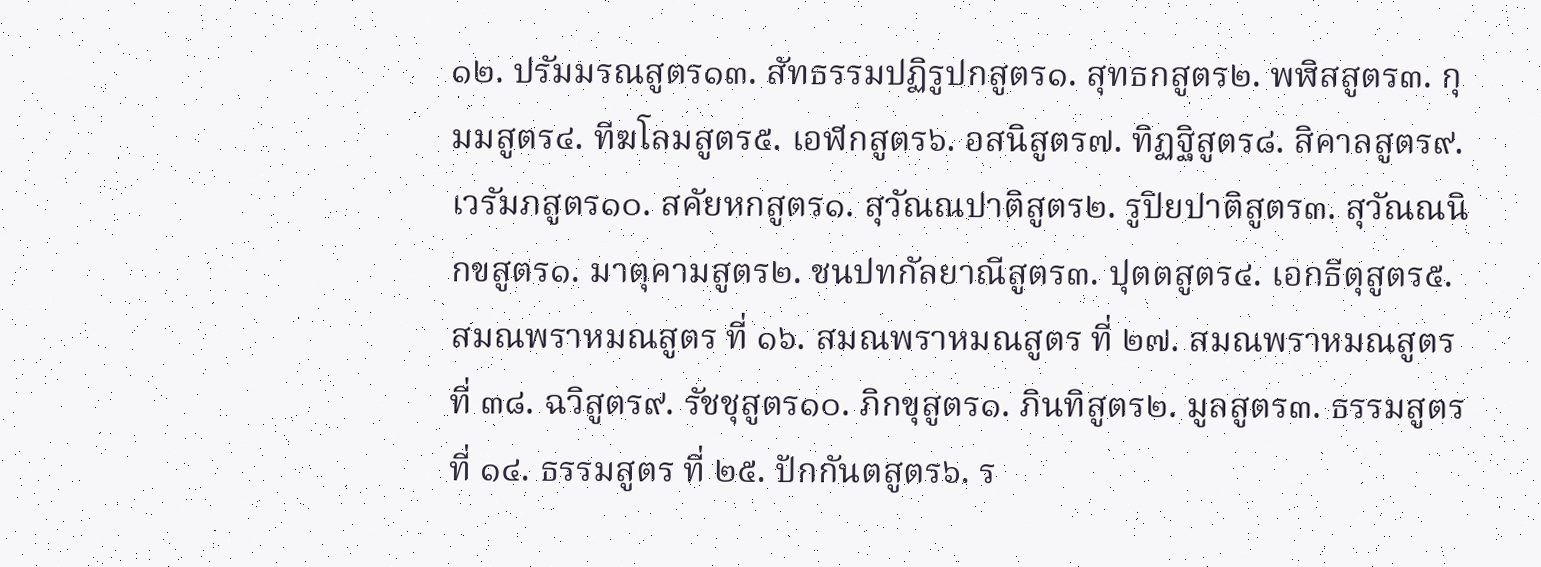๑๒. ปรัมมรณสูตร๑๓. สัทธรรมปฏิรูปกสูตร๑. สุทธกสูตร๒. พฬิสสูตร๓. กุมมสูตร๔. ทีฆโลมสูตร๕. เอฬกสูตร๖. อสนิสูตร๗. ทิฏฐิสูตร๘. สิคาลสูตร๙. เวรัมภสูตร๑๐. สคัยหกสูตร๑. สุวัณณปาติสูตร๒. รูปิยปาติสูตร๓. สุวัณณนิกขสูตร๑. มาตุคามสูตร๒. ชนปทกัลยาณีสูตร๓. ปุตตสูตร๔. เอกธีตุสูตร๕. สมณพราหมณสูตร ที่ ๑๖. สมณพราหมณสูตร ที่ ๒๗. สมณพราหมณสูตร ที่ ๓๘. ฉวิสูตร๙. รัชชุสูตร๑๐. ภิกขุสูตร๑. ภินทิสูตร๒. มูลสูตร๓. ธรรมสูตร ที่ ๑๔. ธรรมสูตร ที่ ๒๕. ปักกันตสูตร๖. ร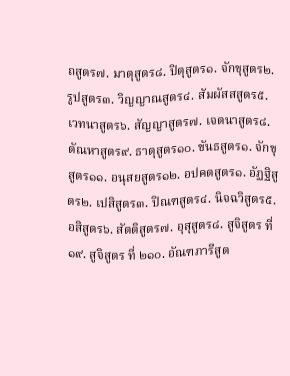ถสูตร๗. มาตุสูตร๘. ปิตุสูตร๑. จักขุสูตร๒. รูปสูตร๓. วิญญาณสูตร๔. สัมผัสสสูตร๕. เวทนาสูตร๖. สัญญาสูตร๗. เจตนาสูตร๘. ตัณหาสูตร๙. ธาตุสูตร๑๐. ขันธสูตร๑. จักขุสูตร๑๑. อนุสยสูตร๑๒. อปคตสูตร๑. อัฏฐิสูตร๒. เปสิสูตร๓. ปิณฑสูตร๔. นิจฉวิสูตร๕. อสิสูตร๖. สัตติสูตร๗. อุสุสูตร๘. สูจิสูตร ที่ ๑๙. สูจิสูตร ที่ ๒๑๐. อัณฑภารีสูต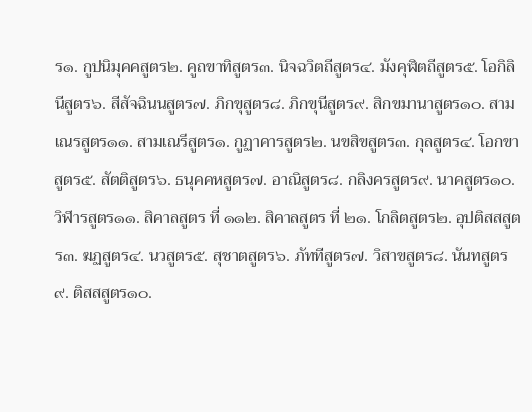ร๑. กูปนิมุคคสูตร๒. คูถขาทิสูตร๓. นิจฉวิตถีสูตร๔. มังคุฬิตถีสูตร๕. โอกิลินีสูตร๖. สีสัจฉินนสูตร๗. ภิกขุสูตร๘. ภิกขุนีสูตร๙. สิกขมานาสูตร๑๐. สามเณรสูตร๑๑. สามเณรีสูตร๑. กูฏาคารสูตร๒. นขสิขสูตร๓. กุลสูตร๔. โอกขาสูตร๕. สัตติสูตร๖. ธนุคคหสูตร๗. อาณิสูตร๘. กลิงครสูตร๙. นาคสูตร๑๐. วิฬารสูตร๑๑. สิคาลสูตร ที่ ๑๑๒. สิคาลสูตร ที่ ๒๑. โกลิตสูตร๒. อุปติสสสูตร๓. ฆฏสูตร๔. นวสูตร๕. สุชาตสูตร๖. ภัททีสูตร๗. วิสาขสูตร๘. นันทสูตร๙. ติสสสูตร๑๐.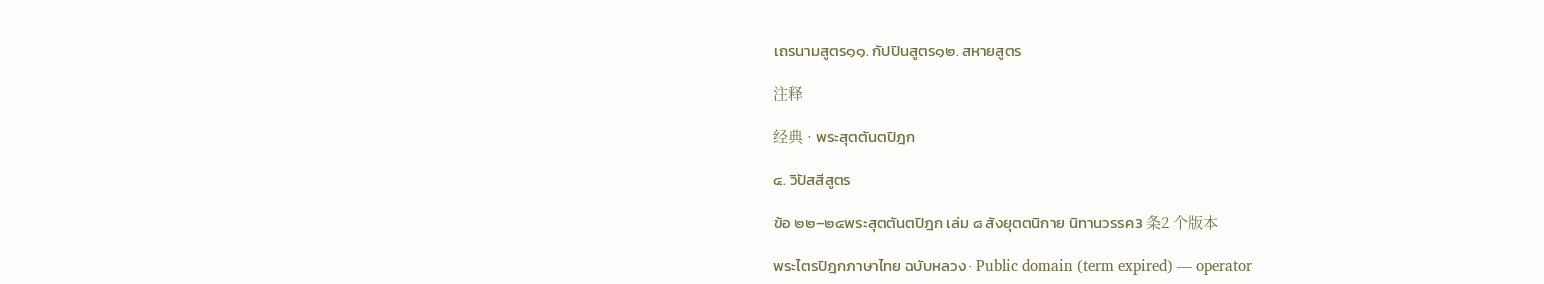เถรนามสูตร๑๑. กัปปินสูตร๑๒. สหายสูตร

注释

经典 · พระสุตตันตปิฎก

๔. วิปัสสีสูตร

ข้อ ๒๒–๒๔พระสุตตันตปิฎก เล่ม ๘ สังยุตตนิกาย นิทานวรรค3 条2 个版本

พระไตรปิฎกภาษาไทย ฉบับหลวง · Public domain (term expired) — operator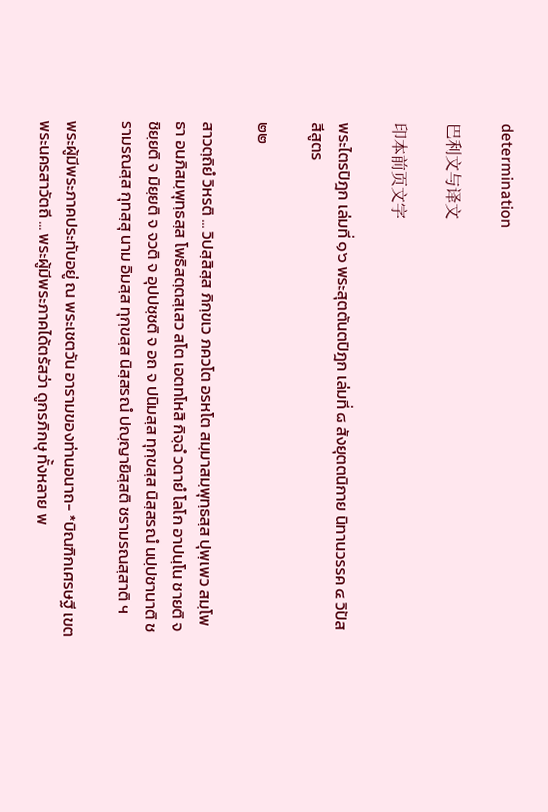determination

巴利文与译文

印本前页文字

พระไตรปิฎก เล่มที่ ๑๖ พระสุตตันตปิฎก เล่มที่ ๘ สังยุตตนิกาย นิทานวรรค ๔ วิปัสสีสูตร

๒๒

สาวตฺถิยํ วิหรติ ... วิปสฺสิสฺส ภิกฺขเว ภควโต อรหโต สมฺมาสมฺพุทฺธสฺส ปุพฺเพว สมฺโพธา อนภิสมฺพุทฺธสฺส โพธิสตฺตสฺเสว สโต เอตทโหสิ กิจฺฉํ วตายํ โลโก อาปนฺโน ชายติ จ ชิยฺยติ จ มิยฺยติ จ จวติ จ อุปปชฺชติ จ อถ จ ปนิมสฺส ทุกฺขสฺส นิสฺสรณํ นปฺปชานาติ ชรามรณสฺส กุทสฺสุ นาม อิมสฺส ทุกฺขสฺส นิสฺสรณํ ปญฺญายิสฺสติ ชรามรณสฺสาติ ฯ

พระผู้มีพระภาคประทับอยู่ ณ พระเชตวัน อารามของท่านอนาถ- *บิณฑิกเศรษฐี เขตพระนครสาวัตถี ... พระผู้มีพระภาคได้ตรัสว่า ดูกรภิกษุ ทั้งหลาย พ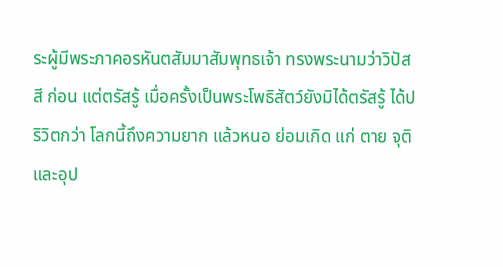ระผู้มีพระภาคอรหันตสัมมาสัมพุทธเจ้า ทรงพระนามว่าวิปัสสี ก่อน แต่ตรัสรู้ เมื่อครั้งเป็นพระโพธิสัตว์ยังมิได้ตรัสรู้ ได้ปริวิตกว่า โลกนี้ถึงความยาก แล้วหนอ ย่อมเกิด แก่ ตาย จุติ และอุป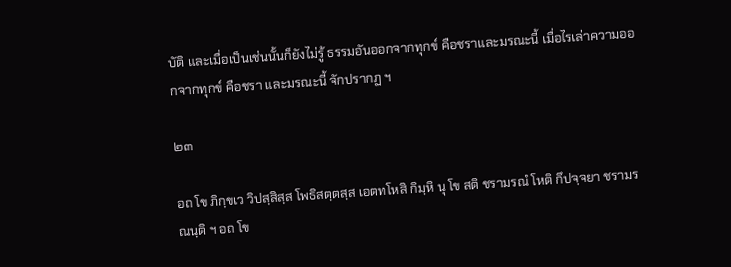บัติ และเมื่อเป็นเช่นนั้นก็ยังไม่รู้ ธรรมอันออกจากทุกข์ คือชราและมรณะนี้ เมื่อไรเล่าความออกจากทุกข์ คือชรา และมรณะนี้ จักปรากฏ ฯ

๒๓

อถ โข ภิกฺขเว วิปสฺสิสฺส โพธิสตฺตสฺส เอตทโหสิ กิมฺหิ นุ โข สติ ชรามรณํ โหติ กึปจฺจยา ชรามรณนฺติ ฯ อถ โข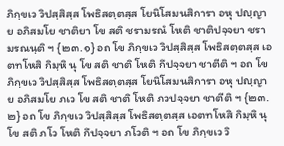ภิกฺขเว วิปสฺสิสฺส โพธิสตฺตสฺส โยนิโสมนสิการา อหุ ปญฺญาย อภิสมโย ชาติยา โข สติ ชรามรณํ โหติ ชาติปจฺจยา ชรามรณนฺติ ฯ {๒๓.๑} อถ โข ภิกฺขเว วิปสฺสิสฺส โพธิสตฺตสฺส เอตทโหสิ กิมฺหิ นุ โข สติ ชาติ โหติ กึปจฺจยา ชาตีติ ฯ อถ โข ภิกฺขเว วิปสฺสิสฺส โพธิสตฺตสฺส โยนิโสมนสิการา อหุ ปญฺญาย อภิสมโย ภเว โข สติ ชาติ โหติ ภวปจฺจยา ชาตีติ ฯ {๒๓.๒} อถ โข ภิกฺขเว วิปสฺสิสฺส โพธิสตฺตสฺส เอตทโหสิ กิมฺหิ นุ โข สติ ภโว โหติ กึปจฺจยา ภโวติ ฯ อถ โข ภิกฺขเว วิ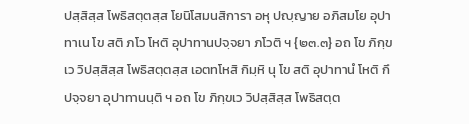ปสฺสิสฺส โพธิสตฺตสฺส โยนิโสมนสิการา อหุ ปญฺญาย อภิสมโย อุปาทาเน โข สติ ภโว โหติ อุปาทานปจฺจยา ภโวติ ฯ {๒๓.๓} อถ โข ภิกฺขเว วิปสฺสิสฺส โพธิสตฺตสฺส เอตทโหสิ กิมฺหิ นุ โข สติ อุปาทานํ โหติ กึปจฺจยา อุปาทานนฺติ ฯ อถ โข ภิกฺขเว วิปสฺสิสฺส โพธิสตฺต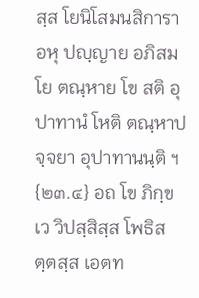สฺส โยนิโสมนสิการา อหุ ปญฺญาย อภิสมโย ตณฺหาย โข สติ อุปาทานํ โหติ ตณฺหาปจฺจยา อุปาทานนฺติ ฯ {๒๓.๔} อถ โข ภิกฺขเว วิปสฺสิสฺส โพธิสตฺตสฺส เอตท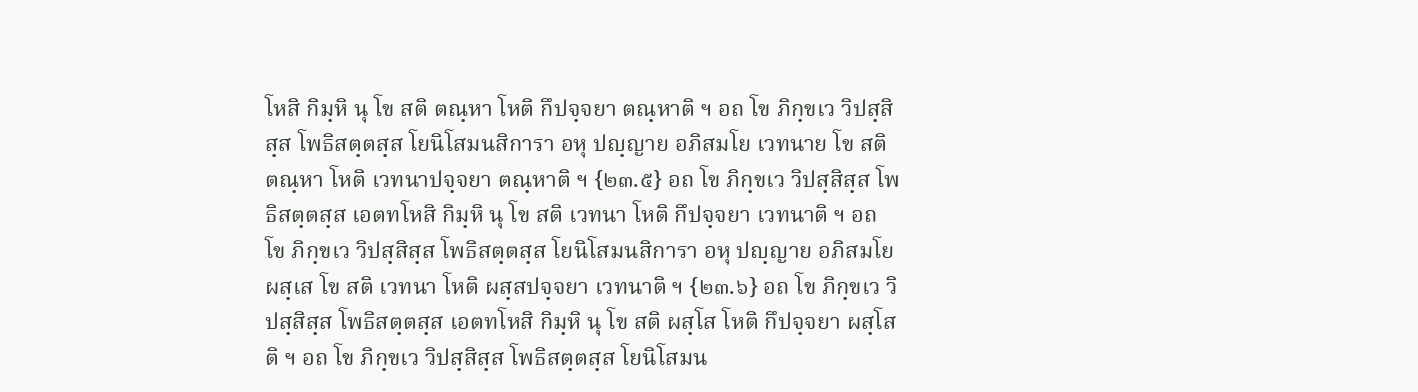โหสิ กิมฺหิ นุ โข สติ ตณฺหา โหติ กึปจฺจยา ตณฺหาติ ฯ อถ โข ภิกฺขเว วิปสฺสิสฺส โพธิสตฺตสฺส โยนิโสมนสิการา อหุ ปญฺญาย อภิสมโย เวทนาย โข สติ ตณฺหา โหติ เวทนาปจฺจยา ตณฺหาติ ฯ {๒๓.๕} อถ โข ภิกฺขเว วิปสฺสิสฺส โพธิสตฺตสฺส เอตทโหสิ กิมฺหิ นุ โข สติ เวทนา โหติ กึปจฺจยา เวทนาติ ฯ อถ โข ภิกฺขเว วิปสฺสิสฺส โพธิสตฺตสฺส โยนิโสมนสิการา อหุ ปญฺญาย อภิสมโย ผสฺเส โข สติ เวทนา โหติ ผสฺสปจฺจยา เวทนาติ ฯ {๒๓.๖} อถ โข ภิกฺขเว วิปสฺสิสฺส โพธิสตฺตสฺส เอตทโหสิ กิมฺหิ นุ โข สติ ผสฺโส โหติ กึปจฺจยา ผสฺโสติ ฯ อถ โข ภิกฺขเว วิปสฺสิสฺส โพธิสตฺตสฺส โยนิโสมน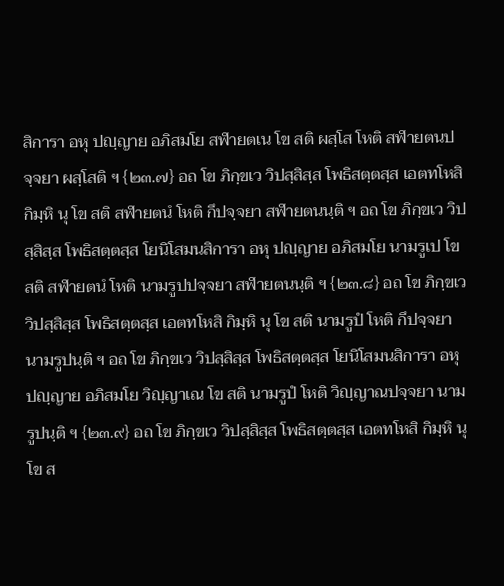สิการา อหุ ปญฺญาย อภิสมโย สฬายตเน โข สติ ผสฺโส โหติ สฬายตนปจฺจยา ผสฺโสติ ฯ {๒๓.๗} อถ โข ภิกฺขเว วิปสฺสิสฺส โพธิสตฺตสฺส เอตทโหสิ กิมฺหิ นุ โข สติ สฬายตนํ โหติ กึปจฺจยา สฬายตนนฺติ ฯ อถ โข ภิกฺขเว วิปสฺสิสฺส โพธิสตฺตสฺส โยนิโสมนสิการา อหุ ปญฺญาย อภิสมโย นามรูเป โข สติ สฬายตนํ โหติ นามรูปปจฺจยา สฬายตนนฺติ ฯ {๒๓.๘} อถ โข ภิกฺขเว วิปสฺสิสฺส โพธิสตฺตสฺส เอตทโหสิ กิมฺหิ นุ โข สติ นามรูปํ โหติ กึปจฺจยา นามรูปนฺติ ฯ อถ โข ภิกฺขเว วิปสฺสิสฺส โพธิสตฺตสฺส โยนิโสมนสิการา อหุ ปญฺญาย อภิสมโย วิญฺญาเณ โข สติ นามรูปํ โหติ วิญฺญาณปจฺจยา นามรูปนฺติ ฯ {๒๓.๙} อถ โข ภิกฺขเว วิปสฺสิสฺส โพธิสตฺตสฺส เอตทโหสิ กิมฺหิ นุ โข ส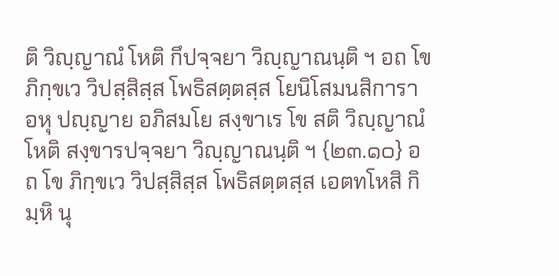ติ วิญฺญาณํ โหติ กึปจฺจยา วิญฺญาณนฺติ ฯ อถ โข ภิกฺขเว วิปสฺสิสฺส โพธิสตฺตสฺส โยนิโสมนสิการา อหุ ปญฺญาย อภิสมโย สงฺขาเร โข สติ วิญฺญาณํ โหติ สงฺขารปจฺจยา วิญฺญาณนฺติ ฯ {๒๓.๑๐} อถ โข ภิกฺขเว วิปสฺสิสฺส โพธิสตฺตสฺส เอตทโหสิ กิมฺหิ นุ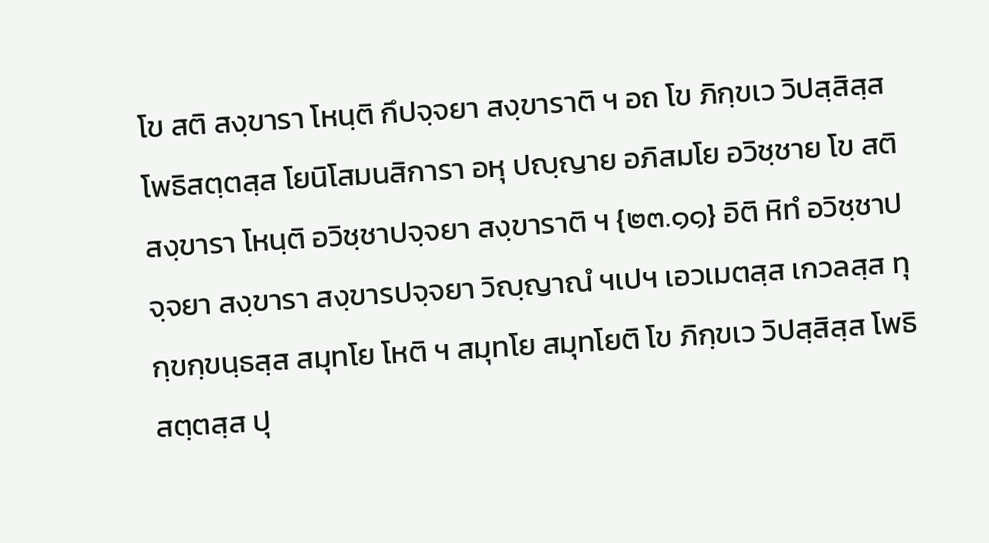โข สติ สงฺขารา โหนฺติ กึปจฺจยา สงฺขาราติ ฯ อถ โข ภิกฺขเว วิปสฺสิสฺส โพธิสตฺตสฺส โยนิโสมนสิการา อหุ ปญฺญาย อภิสมโย อวิชฺชาย โข สติ สงฺขารา โหนฺติ อวิชฺชาปจฺจยา สงฺขาราติ ฯ {๒๓.๑๑} อิติ หิทํ อวิชฺชาปจฺจยา สงฺขารา สงฺขารปจฺจยา วิญฺญาณํ ฯเปฯ เอวเมตสฺส เกวลสฺส ทุกฺขกฺขนฺธสฺส สมุทโย โหติ ฯ สมุทโย สมุทโยติ โข ภิกฺขเว วิปสฺสิสฺส โพธิสตฺตสฺส ปุ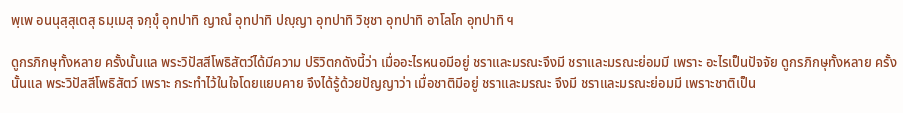พฺเพ อนนุสฺสุเตสุ ธมฺเมสุ จกฺขุํ อุทปาทิ ญาณํ อุทปาทิ ปญฺญา อุทปาทิ วิชฺชา อุทปาทิ อาโลโก อุทปาทิ ฯ

ดูกรภิกษุทั้งหลาย ครั้งนั้นแล พระวิปัสสีโพธิสัตว์ได้มีความ ปริวิตกดังนี้ว่า เมื่ออะไรหนอมีอยู่ ชราและมรณะจึงมี ชราและมรณะย่อมมี เพราะ อะไรเป็นปัจจัย ดูกรภิกษุทั้งหลาย ครั้งนั้นแล พระวิปัสสีโพธิสัตว์ เพราะ กระทำไว้ในใจโดยแยบคาย จึงได้รู้ด้วยปัญญาว่า เมื่อชาติมีอยู่ ชราและมรณะ จึงมี ชราและมรณะย่อมมี เพราะชาติเป็น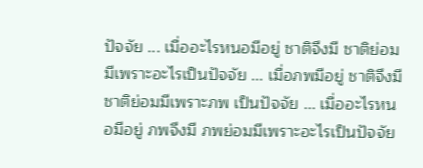ปัจจัย ... เมื่ออะไรหนอมีอยู่ ชาติจึงมี ชาติย่อมมีเพราะอะไรเป็นปัจจัย ... เมื่อภพมีอยู่ ชาติจึงมี ชาติย่อมมีเพราะภพ เป็นปัจจัย ... เมื่ออะไรหนอมีอยู่ ภพจึงมี ภพย่อมมีเพราะอะไรเป็นปัจจัย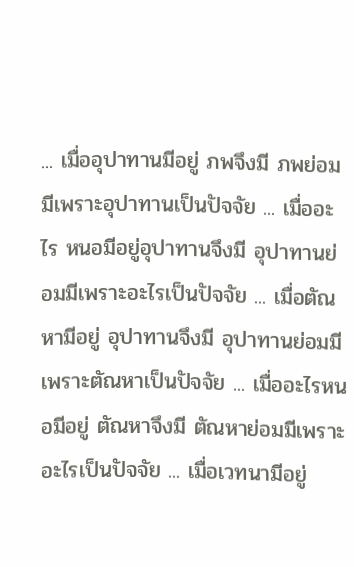... เมื่ออุปาทานมีอยู่ ภพจึงมี ภพย่อมมีเพราะอุปาทานเป็นปัจจัย ... เมื่ออะไร หนอมีอยู่อุปาทานจึงมี อุปาทานย่อมมีเพราะอะไรเป็นปัจจัย ... เมื่อตัณหามีอยู่ อุปาทานจึงมี อุปาทานย่อมมีเพราะตัณหาเป็นปัจจัย ... เมื่ออะไรหนอมีอยู่ ตัณหาจึงมี ตัณหาย่อมมีเพราะอะไรเป็นปัจจัย ... เมื่อเวทนามีอยู่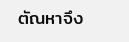ตัณหาจึง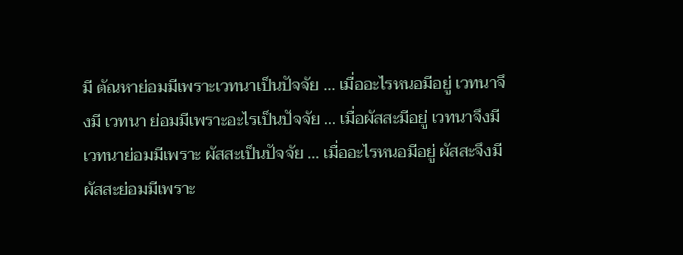มี ตัณหาย่อมมีเพราะเวทนาเป็นปัจจัย ... เมื่ออะไรหนอมีอยู่ เวทนาจึงมี เวทนา ย่อมมีเพราะอะไรเป็นปัจจัย ... เมื่อผัสสะมีอยู่ เวทนาจึงมี เวทนาย่อมมีเพราะ ผัสสะเป็นปัจจัย ... เมื่ออะไรหนอมีอยู่ ผัสสะจึงมี ผัสสะย่อมมีเพราะ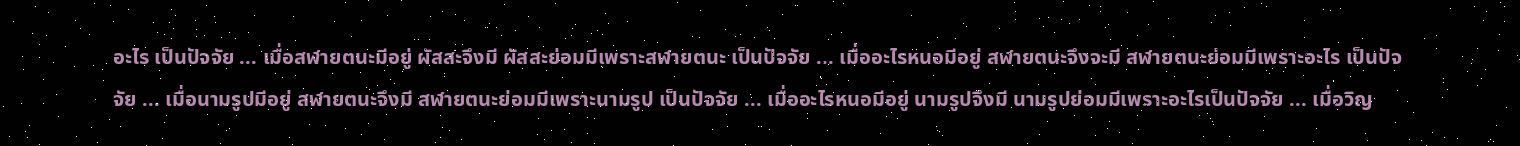อะไร เป็นปัจจัย ... เมื่อสฬายตนะมีอยู่ ผัสสะจึงมี ผัสสะย่อมมีเพราะสฬายตนะ เป็นปัจจัย ... เมื่ออะไรหนอมีอยู่ สฬายตนะจึงจะมี สฬายตนะย่อมมีเพราะอะไร เป็นปัจจัย ... เมื่อนามรูปมีอยู่ สฬายตนะจึงมี สฬายตนะย่อมมีเพราะนามรูป เป็นปัจจัย ... เมื่ออะไรหนอมีอยู่ นามรูปจึงมี นามรูปย่อมมีเพราะอะไรเป็นปัจจัย ... เมื่อวิญ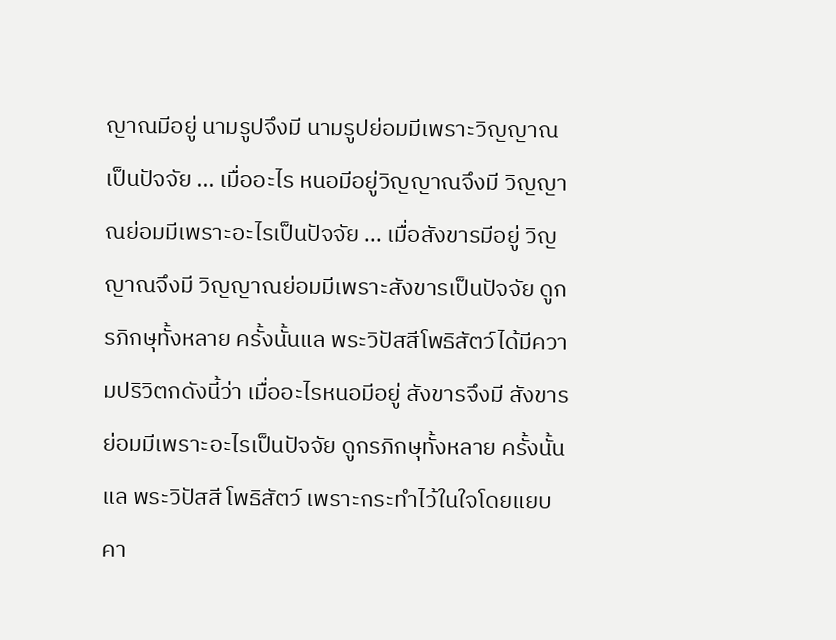ญาณมีอยู่ นามรูปจึงมี นามรูปย่อมมีเพราะวิญญาณเป็นปัจจัย ... เมื่ออะไร หนอมีอยู่วิญญาณจึงมี วิญญาณย่อมมีเพราะอะไรเป็นปัจจัย ... เมื่อสังขารมีอยู่ วิญญาณจึงมี วิญญาณย่อมมีเพราะสังขารเป็นปัจจัย ดูกรภิกษุทั้งหลาย ครั้งนั้นแล พระวิปัสสีโพธิสัตว์ได้มีความปริวิตกดังนี้ว่า เมื่ออะไรหนอมีอยู่ สังขารจึงมี สังขารย่อมมีเพราะอะไรเป็นปัจจัย ดูกรภิกษุทั้งหลาย ครั้งนั้นแล พระวิปัสสี โพธิสัตว์ เพราะกระทำไว้ในใจโดยแยบคา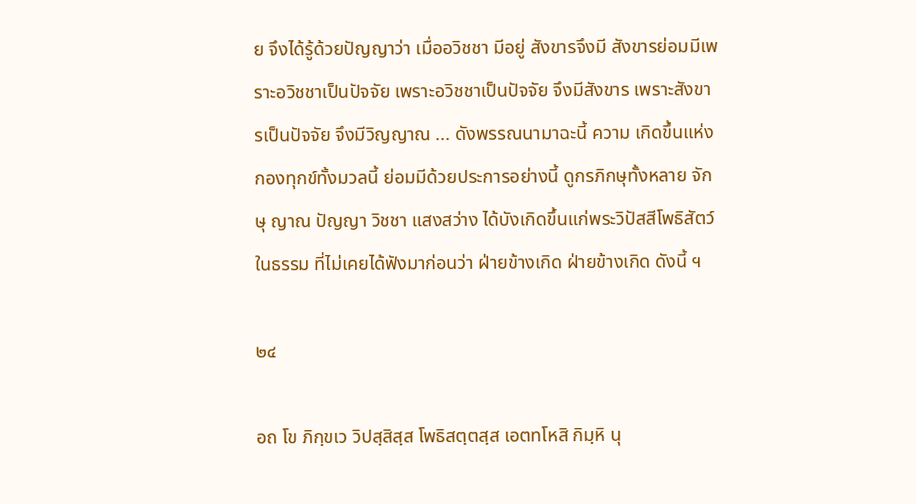ย จึงได้รู้ด้วยปัญญาว่า เมื่ออวิชชา มีอยู่ สังขารจึงมี สังขารย่อมมีเพราะอวิชชาเป็นปัจจัย เพราะอวิชชาเป็นปัจจัย จึงมีสังขาร เพราะสังขารเป็นปัจจัย จึงมีวิญญาณ ... ดังพรรณนามาฉะนี้ ความ เกิดขึ้นแห่งกองทุกข์ทั้งมวลนี้ ย่อมมีด้วยประการอย่างนี้ ดูกรภิกษุทั้งหลาย จักษุ ญาณ ปัญญา วิชชา แสงสว่าง ได้บังเกิดขึ้นแก่พระวิปัสสีโพธิสัตว์ในธรรม ที่ไม่เคยได้ฟังมาก่อนว่า ฝ่ายข้างเกิด ฝ่ายข้างเกิด ดังนี้ ฯ

๒๔

อถ โข ภิกฺขเว วิปสฺสิสฺส โพธิสตฺตสฺส เอตทโหสิ กิมฺหิ นุ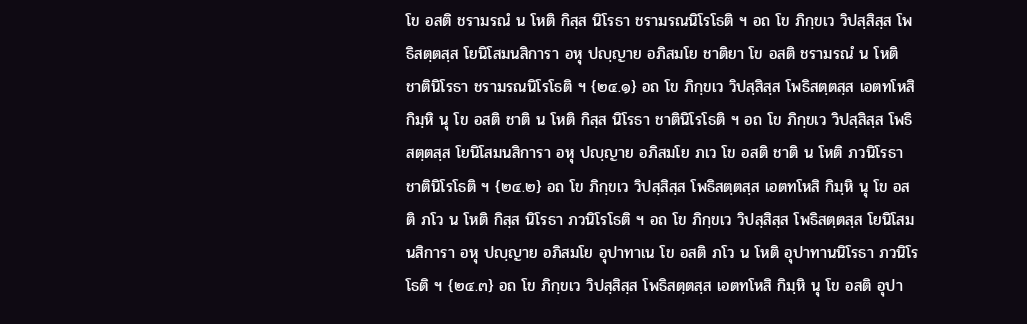โข อสติ ชรามรณํ น โหติ กิสฺส นิโรธา ชรามรณนิโรโธติ ฯ อถ โข ภิกฺขเว วิปสฺสิสฺส โพธิสตฺตสฺส โยนิโสมนสิการา อหุ ปญฺญาย อภิสมโย ชาติยา โข อสติ ชรามรณํ น โหติ ชาตินิโรธา ชรามรณนิโรโธติ ฯ {๒๔.๑} อถ โข ภิกฺขเว วิปสฺสิสฺส โพธิสตฺตสฺส เอตทโหสิ กิมฺหิ นุ โข อสติ ชาติ น โหติ กิสฺส นิโรธา ชาตินิโรโธติ ฯ อถ โข ภิกฺขเว วิปสฺสิสฺส โพธิสตฺตสฺส โยนิโสมนสิการา อหุ ปญฺญาย อภิสมโย ภเว โข อสติ ชาติ น โหติ ภวนิโรธา ชาตินิโรโธติ ฯ {๒๔.๒} อถ โข ภิกฺขเว วิปสฺสิสฺส โพธิสตฺตสฺส เอตทโหสิ กิมฺหิ นุ โข อสติ ภโว น โหติ กิสฺส นิโรธา ภวนิโรโธติ ฯ อถ โข ภิกฺขเว วิปสฺสิสฺส โพธิสตฺตสฺส โยนิโสมนสิการา อหุ ปญฺญาย อภิสมโย อุปาทาเน โข อสติ ภโว น โหติ อุปาทานนิโรธา ภวนิโรโธติ ฯ {๒๔.๓} อถ โข ภิกฺขเว วิปสฺสิสฺส โพธิสตฺตสฺส เอตทโหสิ กิมฺหิ นุ โข อสติ อุปา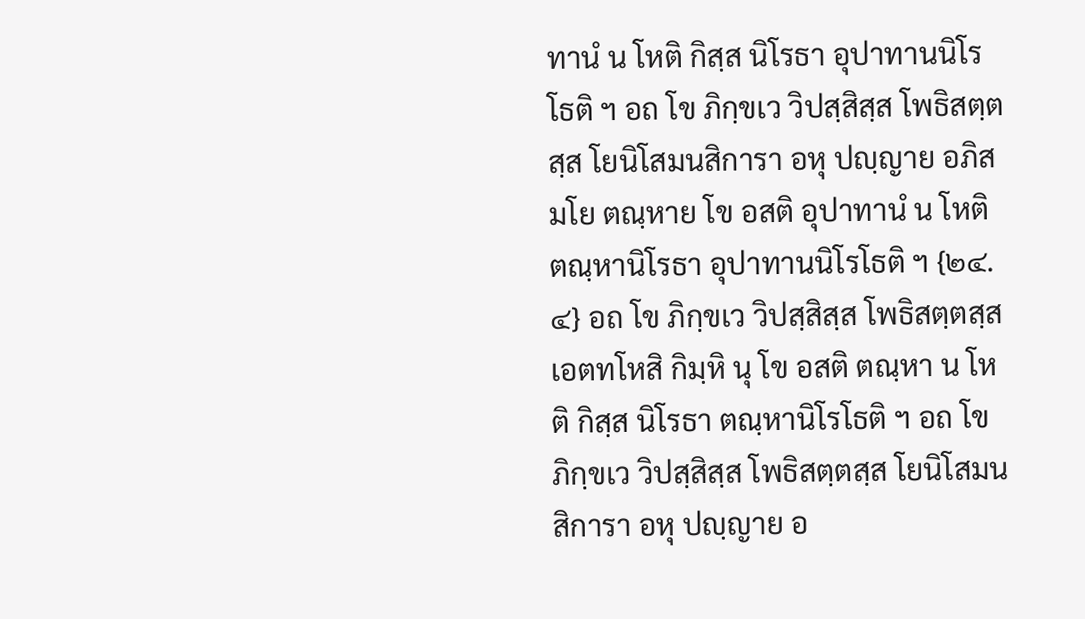ทานํ น โหติ กิสฺส นิโรธา อุปาทานนิโรโธติ ฯ อถ โข ภิกฺขเว วิปสฺสิสฺส โพธิสตฺตสฺส โยนิโสมนสิการา อหุ ปญฺญาย อภิสมโย ตณฺหาย โข อสติ อุปาทานํ น โหติ ตณฺหานิโรธา อุปาทานนิโรโธติ ฯ {๒๔.๔} อถ โข ภิกฺขเว วิปสฺสิสฺส โพธิสตฺตสฺส เอตทโหสิ กิมฺหิ นุ โข อสติ ตณฺหา น โหติ กิสฺส นิโรธา ตณฺหานิโรโธติ ฯ อถ โข ภิกฺขเว วิปสฺสิสฺส โพธิสตฺตสฺส โยนิโสมนสิการา อหุ ปญฺญาย อ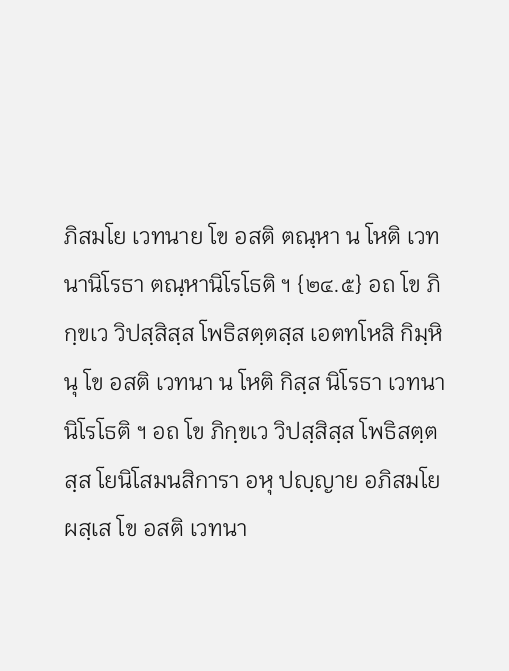ภิสมโย เวทนาย โข อสติ ตณฺหา น โหติ เวทนานิโรธา ตณฺหานิโรโธติ ฯ {๒๔.๕} อถ โข ภิกฺขเว วิปสฺสิสฺส โพธิสตฺตสฺส เอตทโหสิ กิมฺหิ นุ โข อสติ เวทนา น โหติ กิสฺส นิโรธา เวทนานิโรโธติ ฯ อถ โข ภิกฺขเว วิปสฺสิสฺส โพธิสตฺตสฺส โยนิโสมนสิการา อหุ ปญฺญาย อภิสมโย ผสฺเส โข อสติ เวทนา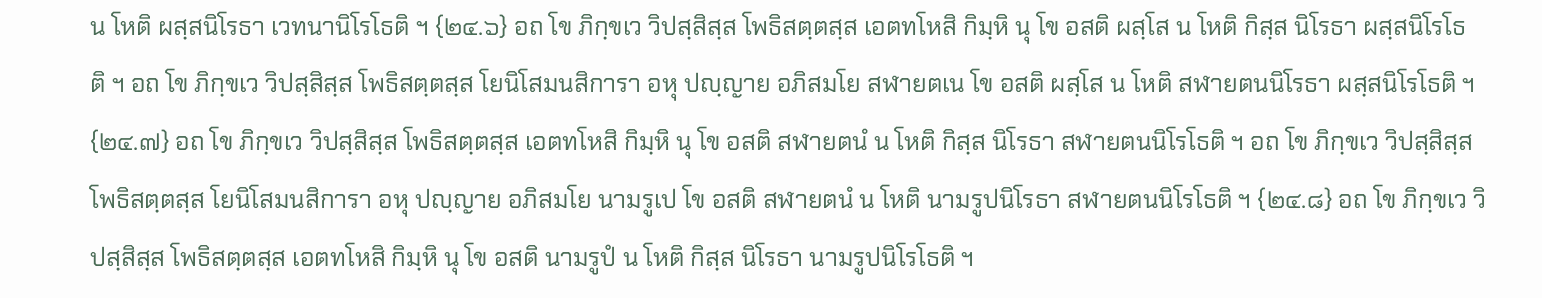น โหติ ผสฺสนิโรธา เวทนานิโรโธติ ฯ {๒๔.๖} อถ โข ภิกฺขเว วิปสฺสิสฺส โพธิสตฺตสฺส เอตทโหสิ กิมฺหิ นุ โข อสติ ผสฺโส น โหติ กิสฺส นิโรธา ผสฺสนิโรโธติ ฯ อถ โข ภิกฺขเว วิปสฺสิสฺส โพธิสตฺตสฺส โยนิโสมนสิการา อหุ ปญฺญาย อภิสมโย สฬายตเน โข อสติ ผสฺโส น โหติ สฬายตนนิโรธา ผสฺสนิโรโธติ ฯ {๒๔.๗} อถ โข ภิกฺขเว วิปสฺสิสฺส โพธิสตฺตสฺส เอตทโหสิ กิมฺหิ นุ โข อสติ สฬายตนํ น โหติ กิสฺส นิโรธา สฬายตนนิโรโธติ ฯ อถ โข ภิกฺขเว วิปสฺสิสฺส โพธิสตฺตสฺส โยนิโสมนสิการา อหุ ปญฺญาย อภิสมโย นามรูเป โข อสติ สฬายตนํ น โหติ นามรูปนิโรธา สฬายตนนิโรโธติ ฯ {๒๔.๘} อถ โข ภิกฺขเว วิปสฺสิสฺส โพธิสตฺตสฺส เอตทโหสิ กิมฺหิ นุ โข อสติ นามรูปํ น โหติ กิสฺส นิโรธา นามรูปนิโรโธติ ฯ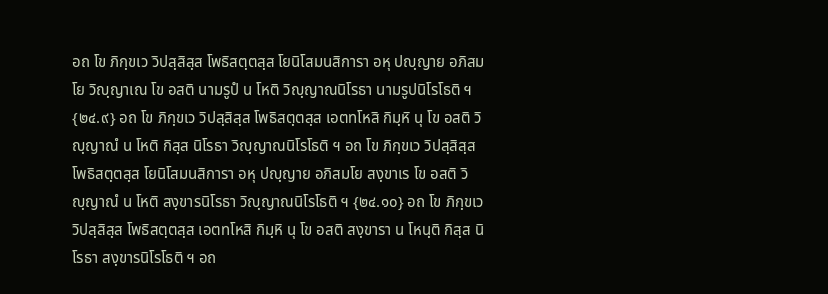อถ โข ภิกฺขเว วิปสฺสิสฺส โพธิสตฺตสฺส โยนิโสมนสิการา อหุ ปญฺญาย อภิสมโย วิญฺญาเณ โข อสติ นามรูปํ น โหติ วิญฺญาณนิโรธา นามรูปนิโรโธติ ฯ {๒๔.๙} อถ โข ภิกฺขเว วิปสฺสิสฺส โพธิสตฺตสฺส เอตทโหสิ กิมฺหิ นุ โข อสติ วิญฺญาณํ น โหติ กิสฺส นิโรธา วิญฺญาณนิโรโธติ ฯ อถ โข ภิกฺขเว วิปสฺสิสฺส โพธิสตฺตสฺส โยนิโสมนสิการา อหุ ปญฺญาย อภิสมโย สงฺขาเร โข อสติ วิญฺญาณํ น โหติ สงฺขารนิโรธา วิญฺญาณนิโรโธติ ฯ {๒๔.๑๐} อถ โข ภิกฺขเว วิปสฺสิสฺส โพธิสตฺตสฺส เอตทโหสิ กิมฺหิ นุ โข อสติ สงฺขารา น โหนฺติ กิสฺส นิโรธา สงฺขารนิโรโธติ ฯ อถ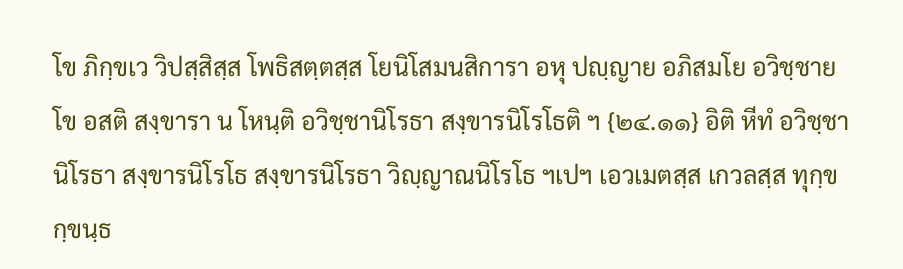โข ภิกฺขเว วิปสฺสิสฺส โพธิสตฺตสฺส โยนิโสมนสิการา อหุ ปญฺญาย อภิสมโย อวิชฺชาย โข อสติ สงฺขารา น โหนฺติ อวิชฺชานิโรธา สงฺขารนิโรโธติ ฯ {๒๔.๑๑} อิติ หีทํ อวิชฺชานิโรธา สงฺขารนิโรโธ สงฺขารนิโรธา วิญฺญาณนิโรโธ ฯเปฯ เอวเมตสฺส เกวลสฺส ทุกฺขกฺขนฺธ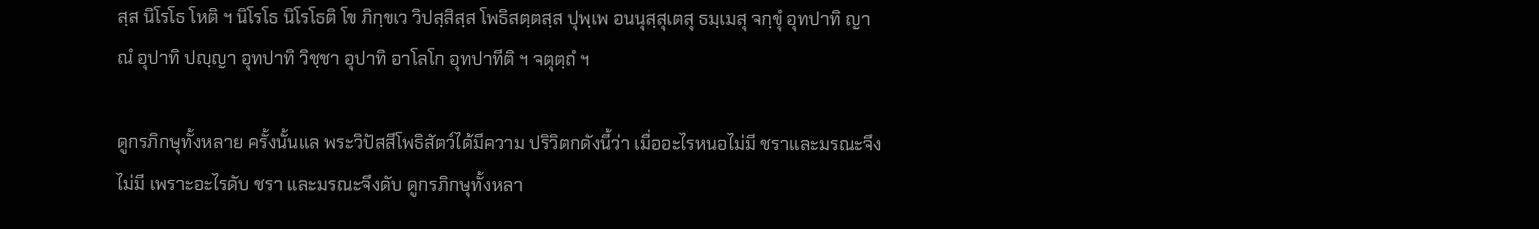สฺส นิโรโธ โหติ ฯ นิโรโธ นิโรโธติ โข ภิกฺขเว วิปสฺสิสฺส โพธิสตฺตสฺส ปุพฺเพ อนนุสฺสุเตสุ ธมฺเมสุ จกฺขุํ อุทปาทิ ญาณํ อุปาทิ ปญฺญา อุทปาทิ วิชฺชา อุปาทิ อาโลโก อุทปาทีติ ฯ จตุตฺถํ ฯ

ดูกรภิกษุทั้งหลาย ครั้งนั้นแล พระวิปัสสีโพธิสัตว์ได้มีความ ปริวิตกดังนี้ว่า เมื่ออะไรหนอไม่มี ชราและมรณะจึงไม่มี เพราะอะไรดับ ชรา และมรณะจึงดับ ดูกรภิกษุทั้งหลา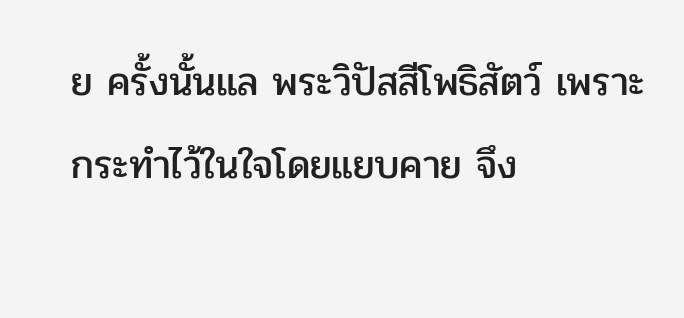ย ครั้งนั้นแล พระวิปัสสีโพธิสัตว์ เพราะ กระทำไว้ในใจโดยแยบคาย จึง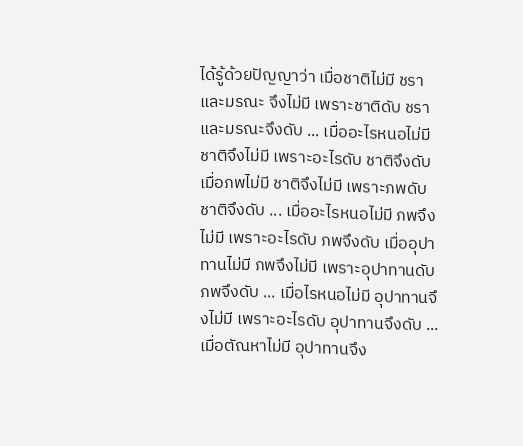ได้รู้ด้วยปัญญาว่า เมื่อชาติไม่มี ชราและมรณะ จึงไม่มี เพราะชาติดับ ชราและมรณะจึงดับ ... เมื่ออะไรหนอไม่มี ชาติจึงไม่มี เพราะอะไรดับ ชาติจึงดับ เมื่อภพไม่มี ชาติจึงไม่มี เพราะภพดับ ชาติจึงดับ ... เมื่ออะไรหนอไม่มี ภพจึงไม่มี เพราะอะไรดับ ภพจึงดับ เมื่ออุปาทานไม่มี ภพจึงไม่มี เพราะอุปาทานดับ ภพจึงดับ ... เมื่อไรหนอไม่มี อุปาทานจึงไม่มี เพราะอะไรดับ อุปาทานจึงดับ ... เมื่อตัณหาไม่มี อุปาทานจึง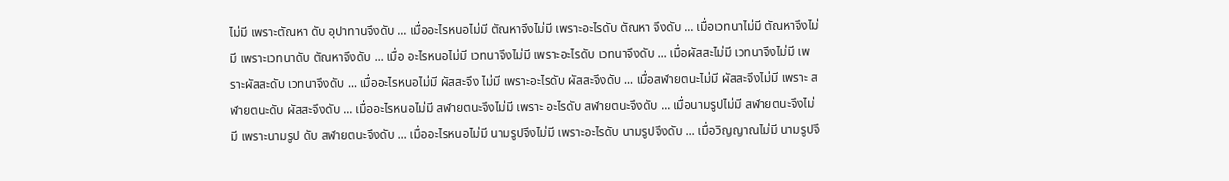ไม่มี เพราะตัณหา ดับ อุปาทานจึงดับ ... เมื่ออะไรหนอไม่มี ตัณหาจึงไม่มี เพราะอะไรดับ ตัณหา จึงดับ ... เมื่อเวทนาไม่มี ตัณหาจึงไม่มี เพราะเวทนาดับ ตัณหาจึงดับ ... เมื่อ อะไรหนอไม่มี เวทนาจึงไม่มี เพราะอะไรดับ เวทนาจึงดับ ... เมื่อผัสสะไม่มี เวทนาจึงไม่มี เพราะผัสสะดับ เวทนาจึงดับ ... เมื่ออะไรหนอไม่มี ผัสสะจึง ไม่มี เพราะอะไรดับ ผัสสะจึงดับ ... เมื่อสฬายตนะไม่มี ผัสสะจึงไม่มี เพราะ สฬายตนะดับ ผัสสะจึงดับ ... เมื่ออะไรหนอไม่มี สฬายตนะจึงไม่มี เพราะ อะไรดับ สฬายตนะจึงดับ ... เมื่อนามรูปไม่มี สฬายตนะจึงไม่มี เพราะนามรูป ดับ สฬายตนะจึงดับ ... เมื่ออะไรหนอไม่มี นามรูปจึงไม่มี เพราะอะไรดับ นามรูปจึงดับ ... เมื่อวิญญาณไม่มี นามรูปจึ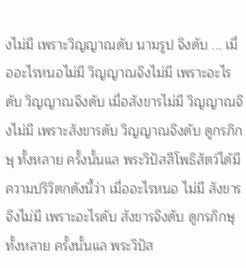งไม่มี เพราะวิญญาณดับ นามรูป จึงดับ ... เมื่ออะไรหนอไม่มี วิญญาณจึงไม่มี เพราะอะไรดับ วิญญาณจึงดับ เมื่อสังขารไม่มี วิญญาณจึงไม่มี เพราะสังขารดับ วิญญาณจึงดับ ดูกรภิกษุ ทั้งหลาย ครั้งนั้นแล พระวิปัสสีโพธิสัตว์ได้มีความปริวิตกดังนี้ว่า เมื่ออะไรหนอ ไม่มี สังขารจึงไม่มี เพราะอะไรดับ สังขารจึงดับ ดูกรภิกษุทั้งหลาย ครั้งนั้นแล พระวิปัส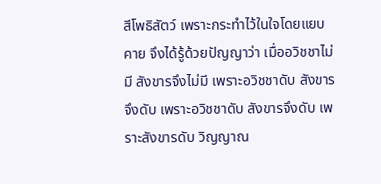สีโพธิสัตว์ เพราะกระทำไว้ในใจโดยแยบคาย จึงได้รู้ด้วยปัญญาว่า เมื่ออวิชชาไม่มี สังขารจึงไม่มี เพราะอวิชชาดับ สังขารจึงดับ เพราะอวิชชาดับ สังขารจึงดับ เพราะสังขารดับ วิญญาณ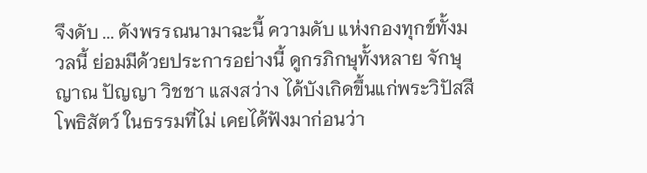จึงดับ ... ดังพรรณนามาฉะนี้ ความดับ แห่งกองทุกข์ทั้งมวลนี้ ย่อมมีด้วยประการอย่างนี้ ดูกรภิกษุทั้งหลาย จักษุ ญาณ ปัญญา วิชชา แสงสว่าง ได้บังเกิดขึ้นแก่พระวิปัสสีโพธิสัตว์ ในธรรมที่ไม่ เคยได้ฟังมาก่อนว่า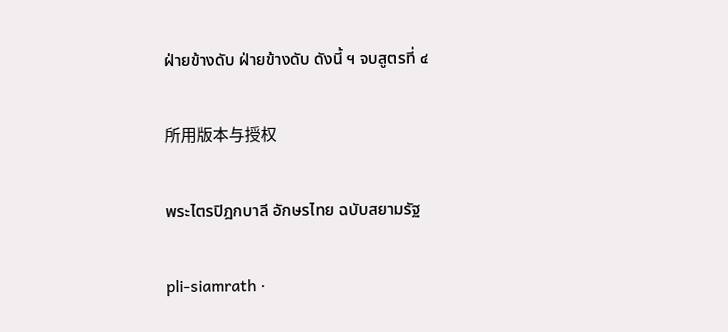ฝ่ายข้างดับ ฝ่ายข้างดับ ดังนี้ ฯ จบสูตรที่ ๔

所用版本与授权

พระไตรปิฎกบาลี อักษรไทย ฉบับสยามรัฐ

pli-siamrath ·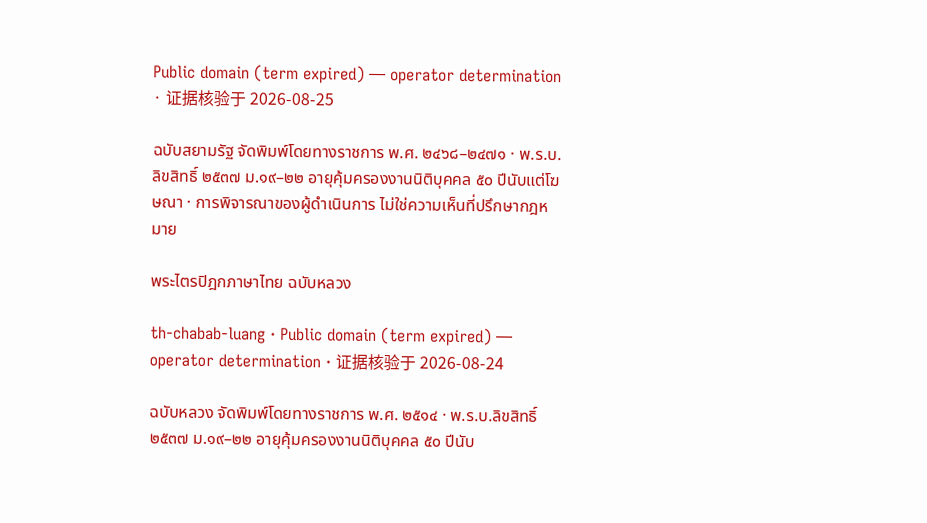Public domain (term expired) — operator determination · 证据核验于 2026-08-25

ฉบับสยามรัฐ จัดพิมพ์โดยทางราชการ พ.ศ. ๒๔๖๘–๒๔๗๑ · พ.ร.บ.ลิขสิทธิ์ ๒๕๓๗ ม.๑๙–๒๒ อายุคุ้มครองงานนิติบุคคล ๕๐ ปีนับแต่โฆษณา · การพิจารณาของผู้ดำเนินการ ไม่ใช่ความเห็นที่ปรึกษากฎหมาย

พระไตรปิฎกภาษาไทย ฉบับหลวง

th-chabab-luang · Public domain (term expired) — operator determination · 证据核验于 2026-08-24

ฉบับหลวง จัดพิมพ์โดยทางราชการ พ.ศ. ๒๕๑๔ · พ.ร.บ.ลิขสิทธิ์ ๒๕๓๗ ม.๑๙–๒๒ อายุคุ้มครองงานนิติบุคคล ๕๐ ปีนับ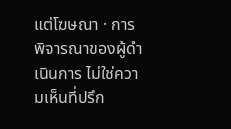แต่โฆษณา · การพิจารณาของผู้ดำเนินการ ไม่ใช่ความเห็นที่ปรึก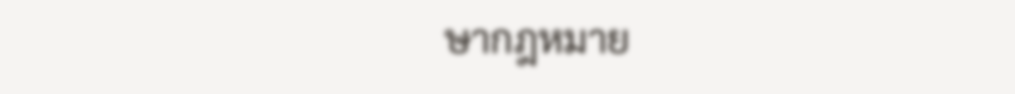ษากฎหมาย